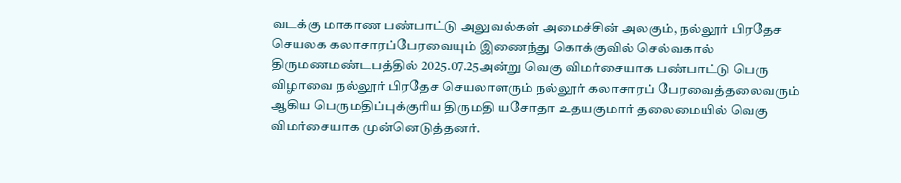வடக்கு மாகாண பண்பாட்டு அலுவல்கள் அமைச்சின் அலகும், நல்லூர் பிரதேச செயலக கலாசாரப்பேரவையும் இணைந்து கொக்குவில் செல்வகால் திருமணமண்டபத்தில் 2025.07.25அன்று வெகு விமர்சையாக பண்பாட்டு பெரு விழாவை நல்லூர் பிரதேச செயலாளரும் நல்லூர் கலாசாரப் பேரவைத்தலைவரும் ஆகிய பெருமதிப்புக்குரிய திருமதி யசோதா உதயகுமார் தலைமையில் வெகு விமர்சையாக முன்னெடுத்தனர்.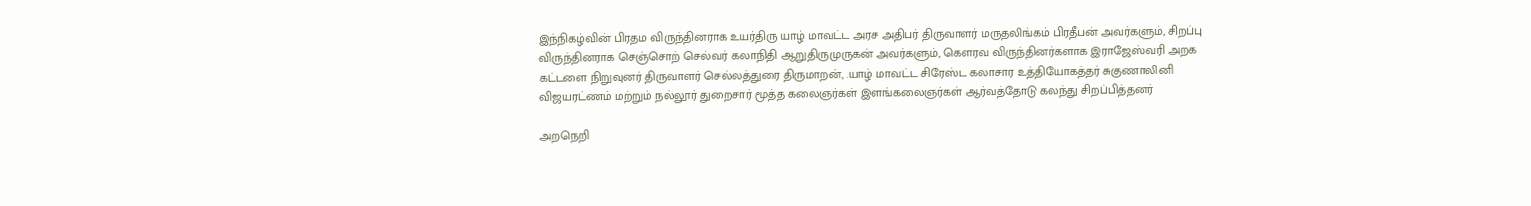இந்நிகழ்வின் பிரதம விருந்தினராக உயர்திரு யாழ் மாவட்ட அரச அதிபர் திருவாளர் மருதலிங்கம் பிரதீபன் அவர்களும், சிறப்பு விருந்தினராக செஞ்சொற் செல்வர் கலாநிதி ஆறுதிருமுருகன் அவர்களும், கெளரவ விருந்தினர்களாக இராஜேஸ்வரி அறக கட்டளை நிறுவுனர் திருவாளர் செல்லத்துரை திருமாறன், .யாழ் மாவட்ட சிரேஸ்ட கலாசார உத்தியோகத்தர் சுகுணாலினி விஜயரட்ணம் மற்றும் நல்லூர் துறைசார் மூத்த கலைஞர்கள் இளங்கலைஞர்கள் ஆர்வத்தோடு கலந்து சிறப்பித்தனர்

அறநெறி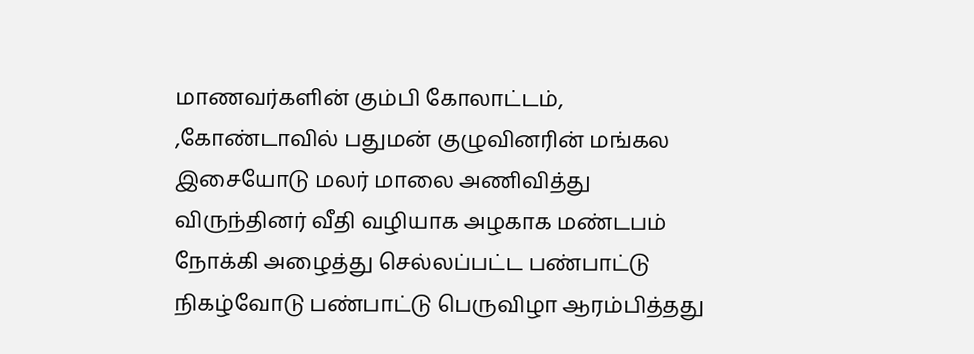மாணவர்களின் கும்பி கோலாட்டம், ,கோண்டாவில் பதுமன் குழுவினரின் மங்கல இசையோடு மலர் மாலை அணிவித்து விருந்தினர் வீதி வழியாக அழகாக மண்டபம் நோக்கி அழைத்து செல்லப்பட்ட பண்பாட்டு நிகழ்வோடு பண்பாட்டு பெருவிழா ஆரம்பித்தது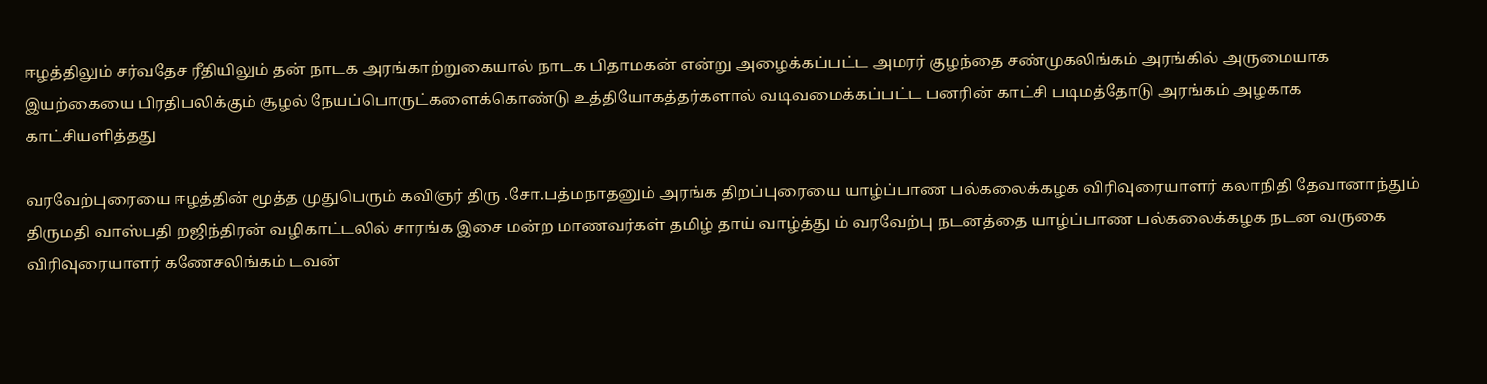ஈழத்திலும் சர்வதேச ரீதியிலும் தன் நாடக அரங்காற்றுகையால் நாடக பிதாமகன் என்று அழைக்கப்பட்ட அமரர் குழந்தை சண்முகலிங்கம் அரங்கில் அருமையாக இயற்கையை பிரதிபலிக்கும் சூழல் நேயப்பொருட்களைக்கொண்டு உத்தியோகத்தர்களால் வடிவமைக்கப்பட்ட பனரின் காட்சி படிமத்தோடு அரங்கம் அழகாக காட்சியளித்தது

வரவேற்புரையை ஈழத்தின் மூத்த முதுபெரும் கவிஞர் திரு .சோ.பத்மநாதனும் அரங்க திறப்புரையை யாழ்ப்பாண பல்கலைக்கழக விரிவுரையாளர் கலாநிதி தேவானாந்தும் திருமதி வாஸ்பதி றஜிந்திரன் வழிகாட்டலில் சாரங்க இசை மன்ற மாணவர்கள் தமிழ் தாய் வாழ்த்து ம் வரவேற்பு நடனத்தை யாழ்ப்பாண பல்கலைக்கழக நடன வருகை விரிவுரையாளர் கணேசலிங்கம் டவன்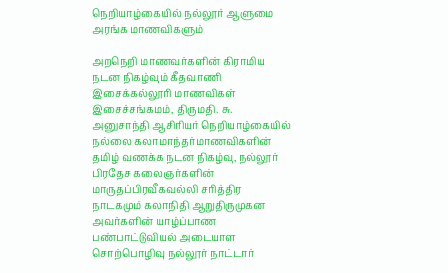நெறியாழ்கையில் நல்லூர் ஆளுமை அரங்க மாணவிகளும்

அறநெறி மாணவர்களின் கிராமிய நடன நிகழ்வும் கீதவாணி இசைக்கல்லூரி மாணவிகள் இசைச்சங்கமம், திருமதி. சு. அனுசாந்தி ஆசிரியர் நெறியாழ்கையில் நல்லை கலாமாந்தர்மாணவிகளின் தமிழ் வணக்க நடன நிகழ்வு, நல்லூர் பிரதேச கலைஞர்களின் மாருதப்பிரவீகவல்லி சரித்திர நாடகமும் கலாநிதி ஆறுதிருமுகன அவர்களின் யாழ்ப்பாண பண்பாட்டுவியல் அடையாள சொற்பொழிவு நல்லூர் நாட்டார்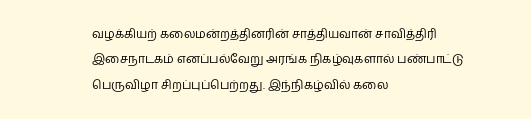வழக்கியற் கலைமன்றத்தினரின் சாத்தியவான் சாவித்திரி இசைநாடகம் எனப்பல்வேறு அரங்க நிகழ்வுகளால் பண்பாட்டு பெருவிழா சிறப்புப்பெற்றது. இந்நிகழ்வில் கலை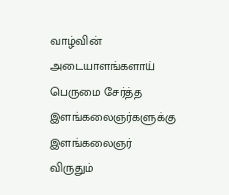வாழ்வின் அடையாளங்களாய் பெருமை சேர்த்த இளங்கலைஞர்களுக்கு இளங்கலைஞர் விருதும்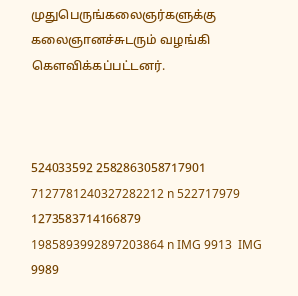முதுபெருங்கலைஞர்களுக்கு கலைஞானச்சுடரும் வழங்கி கெளவிக்கப்பட்டனர்.



524033592 2582863058717901 7127781240327282212 n 522717979 1273583714166879 1985893992897203864 n IMG 9913  IMG 9989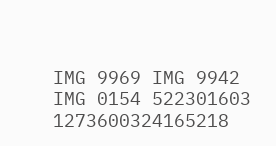IMG 9969 IMG 9942 IMG 0154 522301603 1273600324165218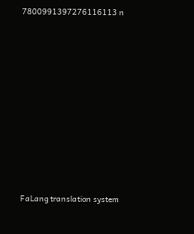7800991397276116113 n











FaLang translation system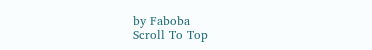by Faboba
Scroll To Top